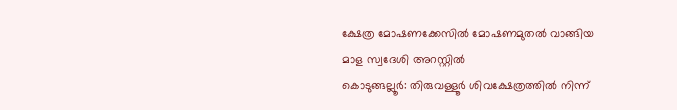ക്ഷേത്ര മോഷണക്കേസിൽ മോഷണമുതൽ വാങ്ങിയ മാള സ്വദേശി അറസ്റ്റിൽ
കൊടുങ്ങല്ലൂർ: തിരുവള്ളൂർ ശിവക്ഷേത്രത്തിൽ നിന്ന്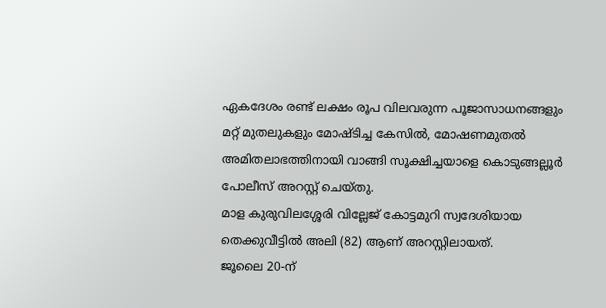ഏകദേശം രണ്ട് ലക്ഷം രൂപ വിലവരുന്ന പൂജാസാധനങ്ങളും മറ്റ് മുതലുകളും മോഷ്ടിച്ച കേസിൽ, മോഷണമുതൽ അമിതലാഭത്തിനായി വാങ്ങി സൂക്ഷിച്ചയാളെ കൊടുങ്ങല്ലൂർ പോലീസ് അറസ്റ്റ് ചെയ്തു.
മാള കുരുവിലശ്ശേരി വില്ലേജ് കോട്ടമുറി സ്വദേശിയായ തെക്കുവീട്ടിൽ അലി (82) ആണ് അറസ്റ്റിലായത്.
ജൂലൈ 20-ന്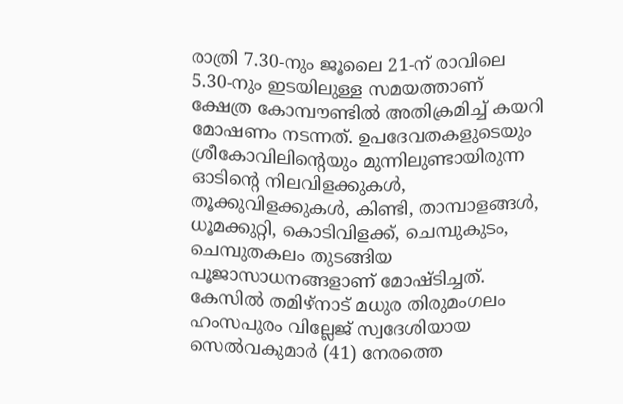രാത്രി 7.30-നും ജൂലൈ 21-ന് രാവിലെ 5.30-നും ഇടയിലുള്ള സമയത്താണ് ക്ഷേത്ര കോമ്പൗണ്ടിൽ അതിക്രമിച്ച് കയറി മോഷണം നടന്നത്. ഉപദേവതകളുടെയും ശ്രീകോവിലിന്റെയും മുന്നിലുണ്ടായിരുന്ന ഓടിന്റെ നിലവിളക്കുകൾ, തൂക്കുവിളക്കുകൾ, കിണ്ടി, താമ്പാളങ്ങൾ, ധൂമക്കുറ്റി, കൊടിവിളക്ക്, ചെമ്പുകുടം, ചെമ്പുതകലം തുടങ്ങിയ പൂജാസാധനങ്ങളാണ് മോഷ്ടിച്ചത്.
കേസിൽ തമിഴ്നാട് മധുര തിരുമംഗലം ഹംസപുരം വില്ലേജ് സ്വദേശിയായ സെൽവകുമാർ (41) നേരത്തെ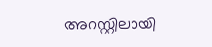അറസ്റ്റിലായി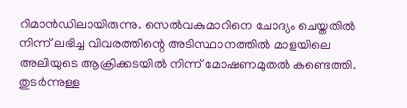റിമാൻഡിലായിരുന്നു. സെൽവകുമാറിനെ ചോദ്യം ചെയ്തതിൽ നിന്ന് ലഭിച്ച വിവരത്തിന്റെ അടിസ്ഥാനത്തിൽ മാളയിലെ അലിയുടെ ആക്രിക്കടയിൽ നിന്ന് മോഷണമുതൽ കണ്ടെത്തി. തുടർന്നുള്ള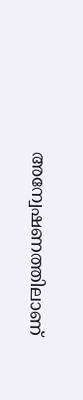അന്വേഷണത്തിലാണ്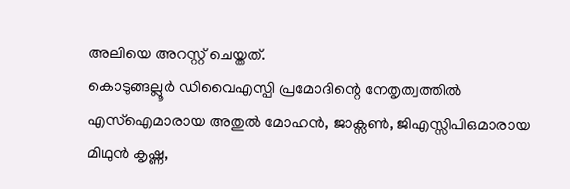അലിയെ അറസ്റ്റ് ചെയ്തത്.
കൊടുങ്ങല്ലൂർ ഡിവൈഎസ്പി പ്രമോദിന്റെ നേതൃത്വത്തിൽ എസ്ഐമാരായ അതുൽ മോഹൻ, ജാക്സൺ, ജിഎസ്സിപിഒമാരായ മിഥുൻ കൃഷ്ണ,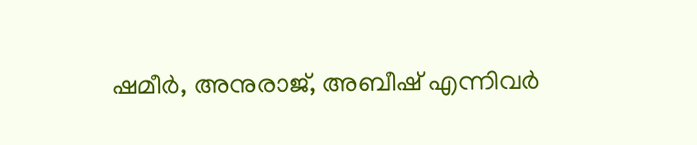ഷമീർ, അനുരാജ്, അബീഷ് എന്നിവർ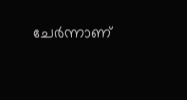ചേർന്നാണ്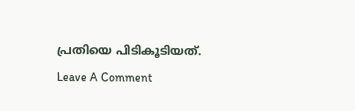പ്രതിയെ പിടികൂടിയത്.
Leave A Comment